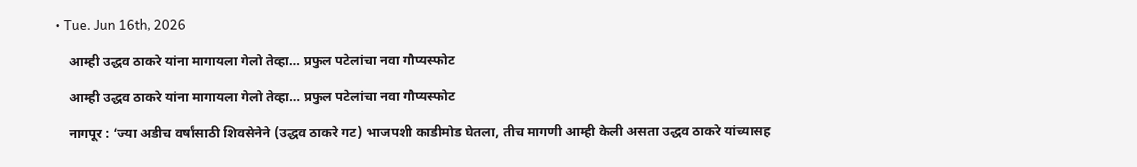• Tue. Jun 16th, 2026

    आम्ही उद्धव ठाकरे यांना मागायला गेलो तेव्हा… प्रफुल पटेलांचा नवा गौप्यस्फोट

    आम्ही उद्धव ठाकरे यांना मागायला गेलो तेव्हा… प्रफुल पटेलांचा नवा गौप्यस्फोट

    नागपूर : ‘ज्या अडीच वर्षांसाठी शिवसेनेने (उद्धव ठाकरे गट) भाजपशी काडीमोड घेतला, तीच मागणी आम्ही केली असता उद्धव ठाकरे यांच्यासह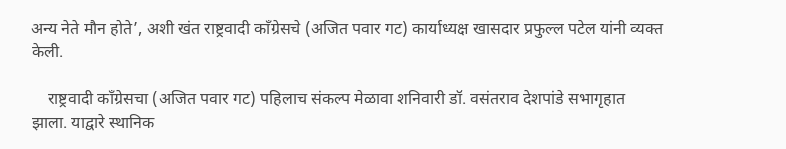अन्य नेते मौन होते’, अशी खंत राष्ट्रवादी काँग्रेसचे (अजित पवार गट) कार्याध्यक्ष खासदार प्रफुल्ल पटेल यांनी व्यक्त केली.

    राष्ट्रवादी काँग्रेसचा (अजित पवार गट) पहिलाच संकल्प मेळावा शनिवारी डॉ. वसंतराव देशपांडे सभागृहात झाला. याद्वारे स्थानिक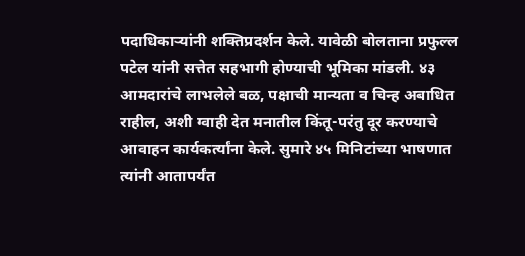पदाधिकाऱ्यांनी शक्तिप्रदर्शन केले. यावेळी बोलताना प्रफुल्ल पटेल यांनी सत्तेत सहभागी होण्याची भूमिका मांडली. ४३ आमदारांचे लाभलेले बळ, पक्षाची मान्यता व चिन्ह अबाधित राहील, अशी ग्वाही देत मनातील किंतू-परंतु दूर करण्याचे आवाहन कार्यकर्त्यांना केले. सुमारे ४५ मिनिटांच्या भाषणात त्यांनी आतापर्यंत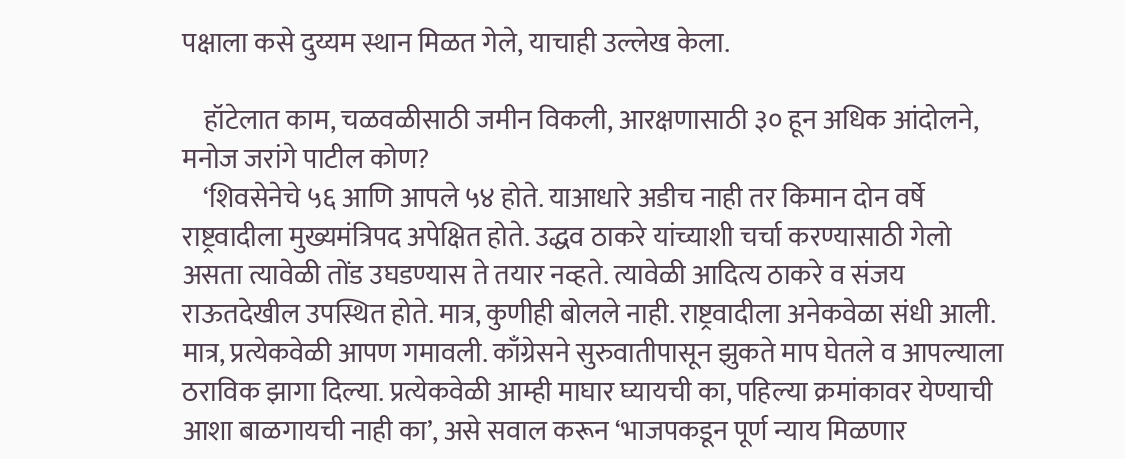पक्षाला कसे दुय्यम स्थान मिळत गेले, याचाही उल्लेख केला.

    हॉटेलात काम, चळवळीसाठी जमीन विकली, आरक्षणासाठी ३० हून अधिक आंदोलने, मनोज जरांगे पाटील कोण?
    ‘शिवसेनेचे ५६ आणि आपले ५४ होते. याआधारे अडीच नाही तर किमान दोन वर्षे राष्ट्रवादीला मुख्यमंत्रिपद अपेक्षित होते. उद्धव ठाकरे यांच्याशी चर्चा करण्यासाठी गेलो असता त्यावेळी तोंड उघडण्यास ते तयार नव्हते. त्यावेळी आदित्य ठाकरे व संजय राऊतदेखील उपस्थित होते. मात्र, कुणीही बोलले नाही. राष्ट्रवादीला अनेकवेळा संधी आली. मात्र, प्रत्येकवेळी आपण गमावली. काँग्रेसने सुरुवातीपासून झुकते माप घेतले व आपल्याला ठराविक झागा दिल्या. प्रत्येकवेळी आम्ही माघार घ्यायची का, पहिल्या क्रमांकावर येण्याची आशा बाळगायची नाही का’, असे सवाल करून ‘भाजपकडून पूर्ण न्याय मिळणार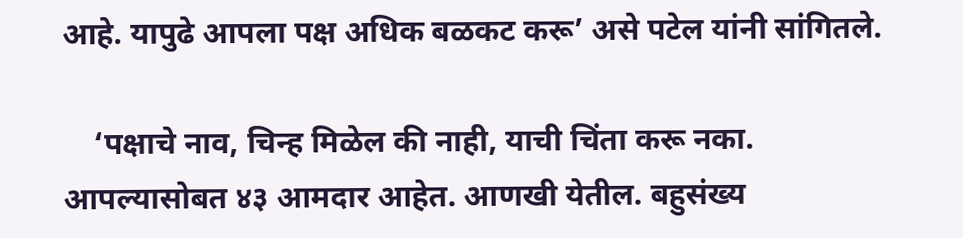आहे. यापुढे आपला पक्ष अधिक बळकट करू’ असे पटेल यांनी सांगितले.

    ‘पक्षाचे नाव, चिन्ह मिळेल की नाही, याची चिंता करू नका. आपल्यासोबत ४३ आमदार आहेत. आणखी येतील. बहुसंख्य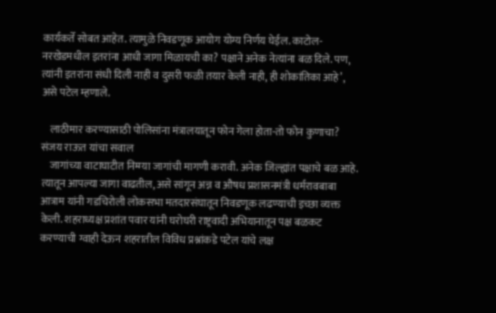कार्यकर्ते सोबत आहेत. त्यामुळे निवडणूक आयोग योग्य निर्णय घेईल. काटोल-नरखेडमधील इतरांना आधी जागा मिळायची का? पक्षाने अनेक नेत्यांना बळ दिले. पण, त्यांनी इतरांना संधी दिली नाही व दुसरी फळी तयार केली नाही, ही शोकांतिका आहे’, असे पटेल म्हणाले.

    लाठीमार करण्यासाठी पोलिसांना मंत्रालयातून फोन गेला होता-तो फोन कुणाचा? संजय राऊत यांचा सवाल
    जागांच्या वाटाघाटीत निम्म्या जागांची मागणी करावी. अनेक जिल्ह्यांत पक्षाचे बळ आहे. त्यातून आपल्या जागा वाढतील, असे सांगून अन्न व औषध प्रशासनमंत्री धर्मरावबाबा आत्राम यांनी गडचिरोली लोकसभा मतदारसंघातून निवडणूक लढण्याची इच्छा व्यक्त केली. शहराध्यक्ष प्रशांत पवार यांनी घरोघरी राष्ट्रवादी अभियानातून पक्ष बळकट करण्याची ग्वाही देऊन शहरातील विविध प्रश्नांकडे पटेल यांचे लक्ष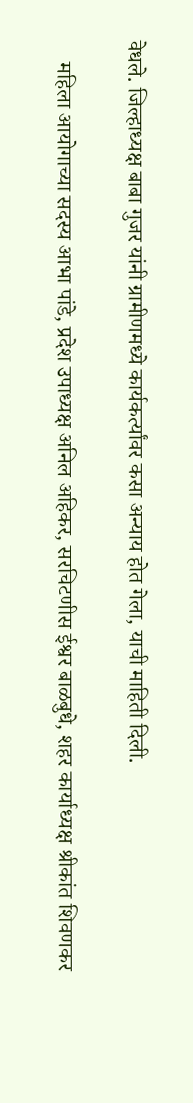वेधले. जिल्हाध्यक्ष बाबा गुजर यांनी ग्रामीणमध्ये कार्यकर्त्यांवर कसा अन्याय होत गेला, याची माहिती दिली.

    महिला आयोगाच्या सदस्य आभा पांडे, प्रदेश उपाध्यक्ष अनिल अहिकर, सरचिटणीस ईश्वर बाळबुधे, शहर कार्याध्यक्ष श्रीकांत शिवणकर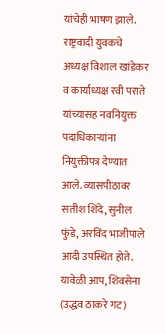यांचेही भाषण झाले. राष्ट्रवादी युवकचे अध्यक्ष विशाल खांडेकर व कार्याध्यक्ष रवी पराते यांच्यासह नवनियुक्त पदाधिकाऱ्यांना नियुक्तीपत्र देण्यात आले. व्यासपीठावर सतीश शिंदे, सुनील फुंडे, अरविंद भाजीपाले आदी उपस्थित होते. यावेळी आप, शिवसेना (उद्धव ठाकरे गट)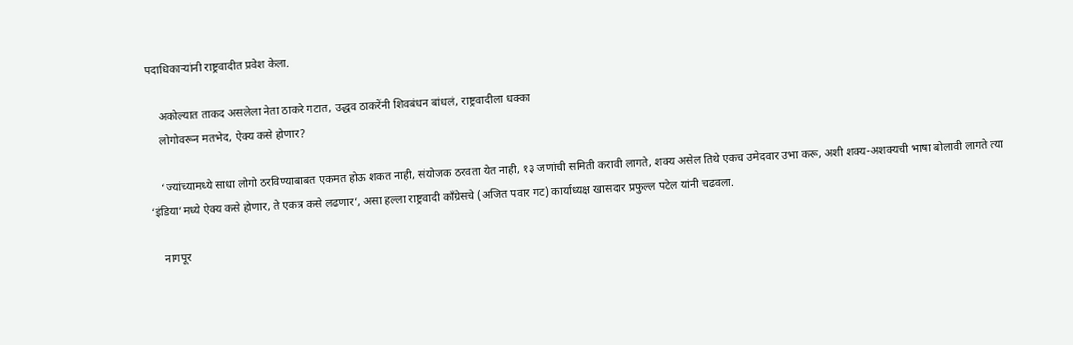पदाधिकाऱ्यांनी राष्ट्रवादीत प्रवेश केला.

    अकोल्यात ताकद असलेला नेता ठाकरे गटात, उद्धव ठाकरेंनी शिवबंधन बांधलं, राष्ट्रवादीला धक्का
    लोगोवरून मतभेद, ऐक्य कसे होणार?

    ‘ज्यांच्यामध्ये साधा लोगो ठरविण्याबाबत एकमत होऊ शकत नाही, संयोजक ठरवता येत नाही, १३ जणांची समिती करावी लागते, शक्य असेल तिथे एकच उमेदवार उभा करू, अशी शक्य-अशक्यची भाषा बोलावी लागते त्या ‘इंडिया’मध्ये ऐक्य कसे होणार, ते एकत्र कसे लढणार’, असा हल्ला राष्ट्रवादी काँग्रेसचे (अजित पवार गट) कार्याध्यक्ष खासदार प्रफुल्ल पटेल यांनी चढवला.

    नागपूर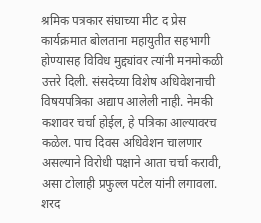श्रमिक पत्रकार संघाच्या मीट द प्रेस कार्यक्रमात बोलताना महायुतीत सहभागी होण्यासह विविध मुद्द्यांवर त्यांनी मनमोकळी उत्तरे दिली. संसदेच्या विशेष अधिवेशनाची विषयपत्रिका अद्याप आलेली नाही. नेमकी कशावर चर्चा होईल, हे पत्रिका आल्यावरच कळेल. पाच दिवस अधिवेशन चालणार असल्याने विरोधी पक्षाने आता चर्चा करावी, असा टोलाही प्रफुल्ल पटेल यांनी लगावला. शरद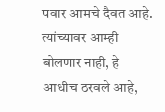पवार आमचे दैवत आहे. त्यांच्यावर आम्ही बोलणार नाही, हे आधीच ठरवले आहे,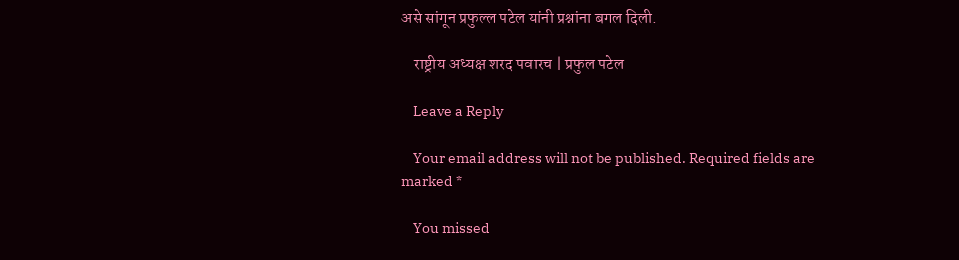असे सांगून प्रफुल्ल पटेल यांनी प्रश्नांना बगल दिली.

    राष्ट्रीय अध्यक्ष शरद पवारच | प्रफुल पटेल

    Leave a Reply

    Your email address will not be published. Required fields are marked *

    You missed